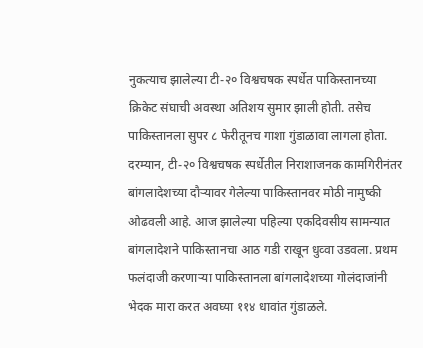नुकत्याच झालेल्या टी-२० विश्वचषक स्पर्धेत पाकिस्तानच्या क्रिकेट संघाची अवस्था अतिशय सुमार झाली होती. तसेच पाकिस्तानला सुपर ८ फेरीतूनच गाशा गुंडाळावा लागला होता. दरम्यान, टी-२० विश्वचषक स्पर्धेतील निराशाजनक कामगिरीनंतर बांगलादेशच्या दौऱ्यावर गेलेल्या पाकिस्तानवर मोठी नामुष्की ओढवली आहे. आज झालेल्या पहिल्या एकदिवसीय सामन्यात बांगलादेशने पाकिस्तानचा आठ गडी राखून धुव्वा उडवला. प्रथम फलंदाजी करणाऱ्या पाकिस्तानला बांगलादेशच्या गोलंदाजांनी भेदक मारा करत अवघ्या ११४ धावांत गुंडाळले.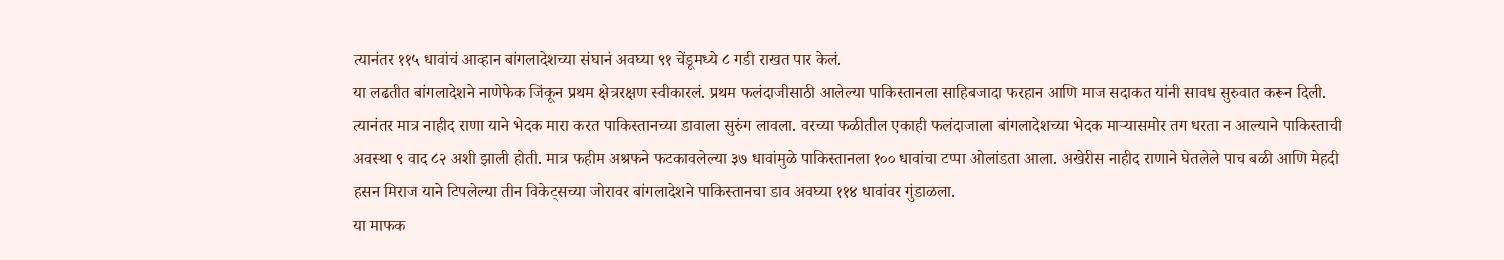त्यानंतर ११५ धावांचं आव्हान बांगलादेशच्या संघानं अवघ्या ९१ चेंडूमध्ये ८ गडी राखत पार केलं.
या लढतीत बांगलादेशने नाणेफेक जिंकून प्रथम क्षेत्ररक्षण स्वीकारलं. प्रथम फलंदाजीसाठी आलेल्या पाकिस्तानला साहिबजादा फरहान आणि माज सदाकत यांनी सावध सुरुवात करून दिली. त्यानंतर मात्र नाहीद राणा याने भेदक मारा करत पाकिस्तानच्या डावाला सुरुंग लावला. वरच्या फळीतील एकाही फलंदाजाला बांगलादेशच्या भेदक माऱ्यासमोर तग धरता न आल्याने पाकिस्ताची अवस्था ९ वाद ८२ अशी झाली होती. मात्र फहीम अश्रफने फटकावलेल्या ३७ धावांमुळे पाकिस्तानला १०० धावांचा टप्पा ओलांडता आला. अखेरीस नाहीद राणाने घेतलेले पाच बळी आणि मेहदी हसन मिराज याने टिपलेल्या तीन विकेट्सच्या जोरावर बांगलादेशने पाकिस्तानचा डाव अवघ्या ११४ धावांवर गुंडाळला.
या माफक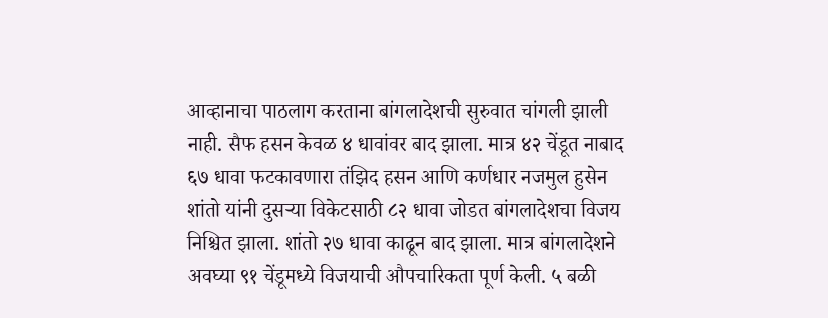आव्हानाचा पाठलाग करताना बांगलादेशची सुरुवात चांगली झाली नाही. सैफ हसन केवळ ४ धावांवर बाद झाला. मात्र ४२ चेंडूत नाबाद ६७ धावा फटकावणारा तंझिद हसन आणि कर्णधार नजमुल हुसेन शांतो यांनी दुसऱ्या विकेटसाठी ८२ धावा जोडत बांगलादेशचा विजय निश्चित झाला. शांतो २७ धावा काढून बाद झाला. मात्र बांगलादेशने अवघ्या ९१ चेंडूमध्ये विजयाची औपचारिकता पूर्ण केली. ५ बळी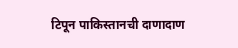टिपून पाकिस्तानची दाणादाण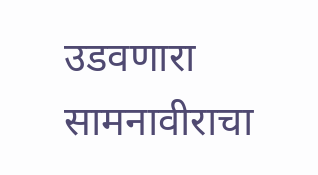उडवणारा सामनावीराचा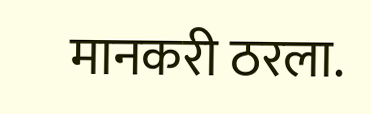मानकरी ठरला.